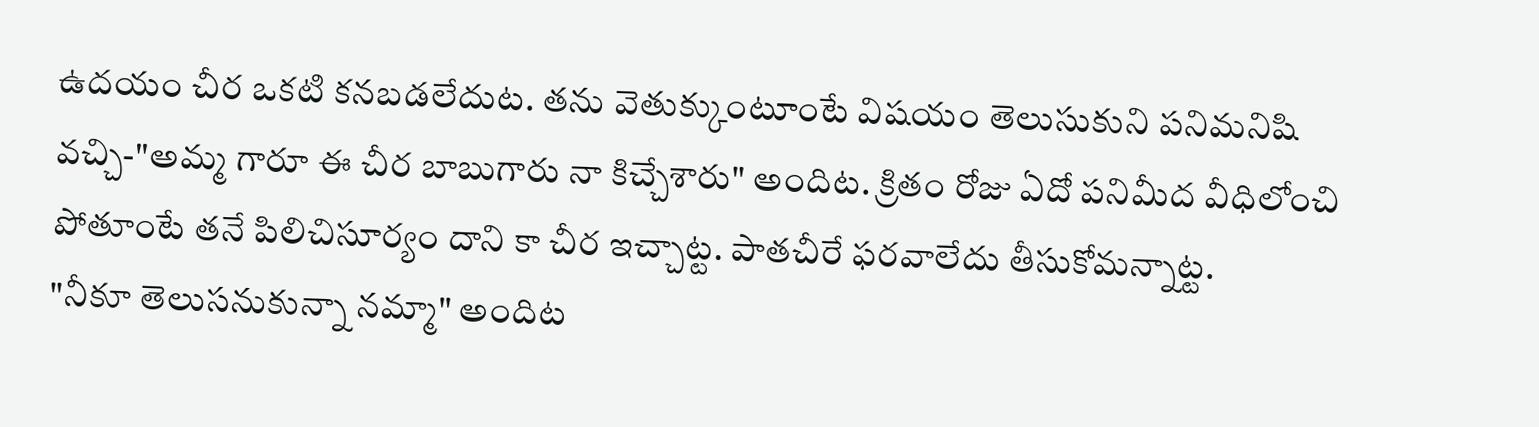ఉదయం చీర ఒకటి కనబడలేదుట. తను వెతుక్కుంటూంటే విషయం తెలుసుకుని పనిమనిషి వచ్చి-"అమ్మ గారూ ఈ చీర బాబుగారు నా కిచ్చేశారు" అందిట. క్రితం రోజు ఏదో పనిమీద వీధిలోంచి పోతూంటే తనే పిలిచిసూర్యం దాని కా చీర ఇచ్చాట్ట. పాతచీరే ఫరవాలేదు తీసుకోమన్నాట్ట.
"నీకూ తెలుసనుకున్నా నమ్మా" అందిట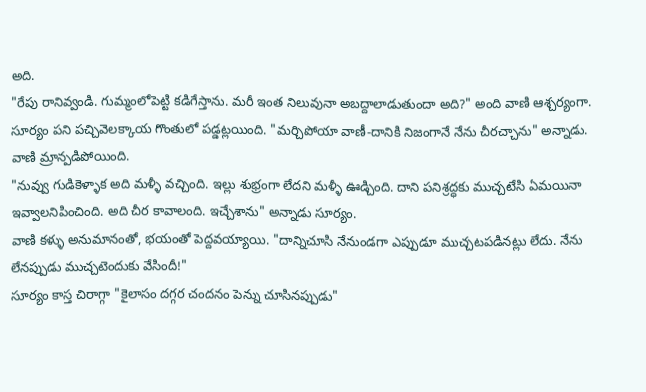అది.
"రేపు రానివ్వండి. గుమ్మంలోపెట్టి కడిగేస్తాను. మరీ ఇంత నిలువునా అబద్దాలాడుతుందా అది?" అంది వాణి ఆశ్చర్యంగా.
సూర్యం పని పచ్చివెలక్కాయ గొంతులో పడ్డట్లయింది. "మర్చిపోయా వాణీ-దానికి నిజంగానే నేను చీరచ్చాను" అన్నాడు.
వాణి మ్రాన్పడిపోయింది.
"నువ్వు గుడికెళ్ళాక అది మళ్ళీ వచ్చింది. ఇల్లు శుభ్రంగా లేదని మళ్ళీ ఊడ్చింది. దాని పనిశ్రద్ధకు ముచ్చటేసి ఏమయినా ఇవ్వాలనిపించింది. అది చీర కావాలంది. ఇచ్చేశాను" అన్నాడు సూర్యం.
వాణి కళ్ళు అనుమానంతో, భయంతో పెద్దవయ్యాయి. "దాన్నిచూసి నేనుండగా ఎప్పుడూ ముచ్చటపడినట్లు లేదు. నేను లేనప్పుడు ముచ్చటెందుకు వేసిందీ!"
సూర్యం కాస్త చిరాగ్గా "కైలాసం దగ్గర చందనం పెన్ను చూసినప్పుడు"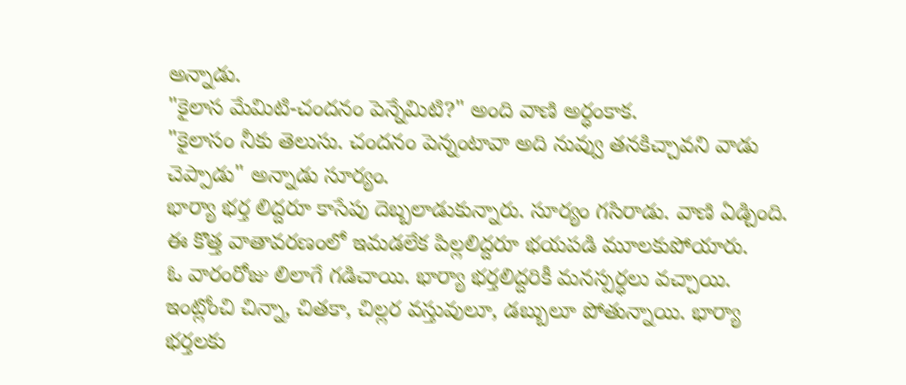అన్నాడు.
"కైలాస మేమిటి-చందనం పెన్నేమిటి?" అంది వాణి అర్ధంకాక.
"కైలాసం నీకు తెలుసు. చందనం పెన్నంటావా అది నువ్వు తనకిచ్చావని వాడు చెప్పాడు" అన్నాడు సూర్యం.
భార్యా భర్త లిద్దరూ కాసేపు దెబ్బలాడుకున్నారు. సూర్యం గసిరాడు. వాణి ఏడ్చింది. ఈ కొత్త వాతావరణంలో ఇమడలేక పిల్లలిద్దరూ భయపడి మూలకుపోయారు.
ఓ వారంరోజు లిలాగే గడిచాయి. భార్యా భర్తలిద్దరికీ మనస్పర్ధలు వచ్చాయి. ఇంట్లోంచి చిన్నా, చితకా, చిల్లర వస్తువులూ, డబ్బులూ పోతున్నాయి. భార్యా భర్తలకు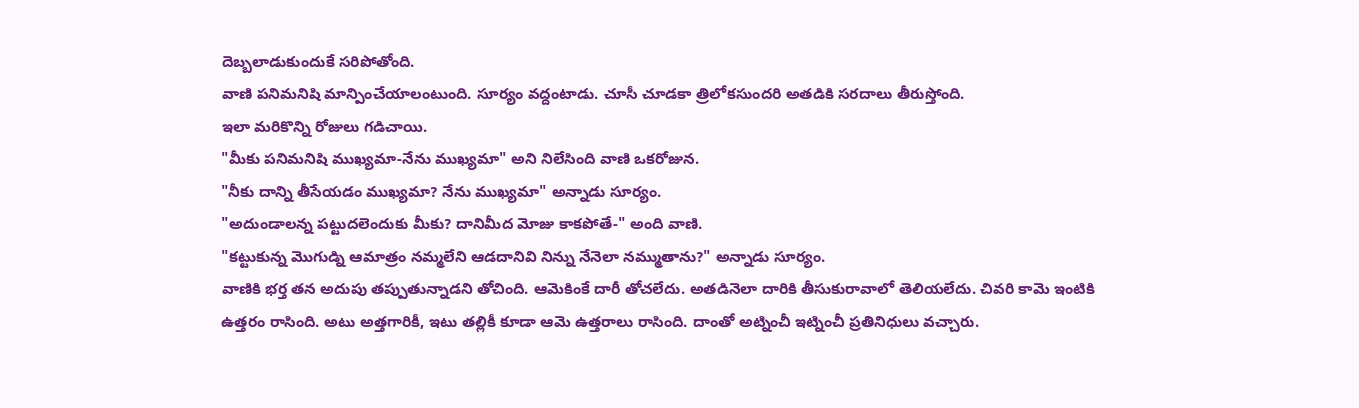దెబ్బలాడుకుందుకే సరిపోతోంది.
వాణి పనిమనిషి మాన్పించేయాలంటుంది. సూర్యం వద్దంటాడు. చూసీ చూడకా త్రిలోకసుందరి అతడికి సరదాలు తీరుస్తోంది.
ఇలా మరికొన్ని రోజులు గడిచాయి.
"మీకు పనిమనిషి ముఖ్యమా-నేను ముఖ్యమా" అని నిలేసింది వాణి ఒకరోజున.
"నీకు దాన్ని తీసేయడం ముఖ్యమా? నేను ముఖ్యమా" అన్నాడు సూర్యం.
"అదుండాలన్న పట్టుదలెందుకు మీకు? దానిమీద మోజు కాకపోతే-" అంది వాణి.
"కట్టుకున్న మొగుడ్ని ఆమాత్రం నమ్మలేని ఆడదానివి నిన్ను నేనెలా నమ్ముతాను?" అన్నాడు సూర్యం.
వాణికి భర్త తన అదుపు తప్పుతున్నాడని తోచింది. ఆమెకింకే దారీ తోచలేదు. అతడినెలా దారికి తీసుకురావాలో తెలియలేదు. చివరి కామె ఇంటికి ఉత్తరం రాసింది. అటు అత్తగారికీ, ఇటు తల్లికీ కూడా ఆమె ఉత్తరాలు రాసింది. దాంతో అట్నించీ ఇట్నించీ ప్రతినిధులు వచ్చారు.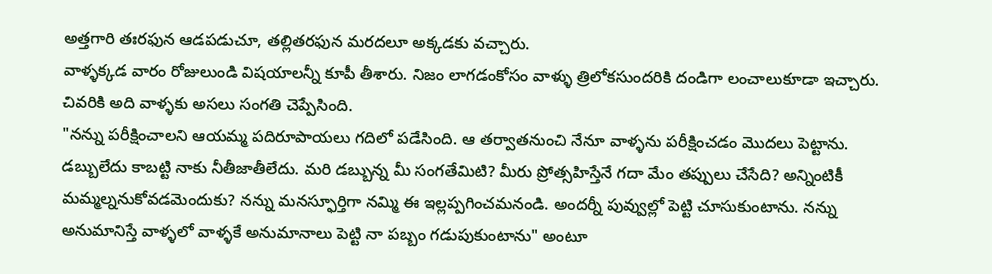అత్తగారి తఃరఫున ఆడపడుచూ, తల్లితరఫున మరదలూ అక్కడకు వచ్చారు.
వాళ్ళక్కడ వారం రోజులుండి విషయాలన్నీ కూపీ తీశారు. నిజం లాగడంకోసం వాళ్ళు త్రిలోకసుందరికి దండిగా లంచాలుకూడా ఇచ్చారు. చివరికి అది వాళ్ళకు అసలు సంగతి చెప్పేసింది.
"నన్ను పరీక్షించాలని ఆయమ్మ పదిరూపాయలు గదిలో పడేసింది. ఆ తర్వాతనుంచి నేనూ వాళ్ళను పరీక్షించడం మొదలు పెట్టాను. డబ్బులేదు కాబట్టి నాకు నీతీజాతీలేదు. మరి డబ్బున్న మీ సంగతేమిటి? మీరు ప్రోత్సహిస్తేనే గదా మేం తప్పులు చేసేది? అన్నింటికీ మమ్మల్ననుకోవడమెందుకు? నన్ను మనస్ఫూర్తిగా నమ్మి ఈ ఇల్లప్పగించమనండి. అందర్నీ పువ్వుల్లో పెట్టి చూసుకుంటాను. నన్ను అనుమానిస్తే వాళ్ళలో వాళ్ళకే అనుమానాలు పెట్టి నా పబ్బం గడుపుకుంటాను" అంటూ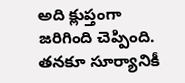అది క్లుప్తంగా జరిగింది చెప్పింది. తనకూ సూర్యానికీ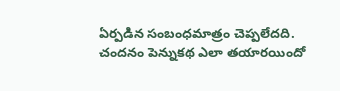ఏర్పడిన సంబంధమాత్రం చెప్పలేదది.
చందనం పెన్నుకథ ఎలా తయారయిందో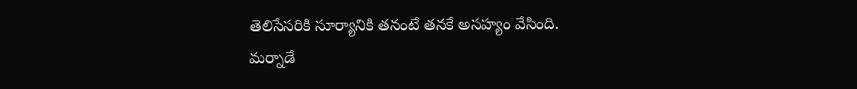తెలిసేసరికి సూర్యానికి తనంటే తనకే అసహ్యం వేసింది.
మర్నాడే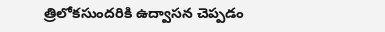త్రిలోకసుందరికి ఉద్వాసన చెప్పడం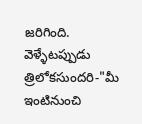జరిగింది. వెళ్ళేటప్పుడు త్రిలోకసుందరి-"మీ ఇంటినుంచి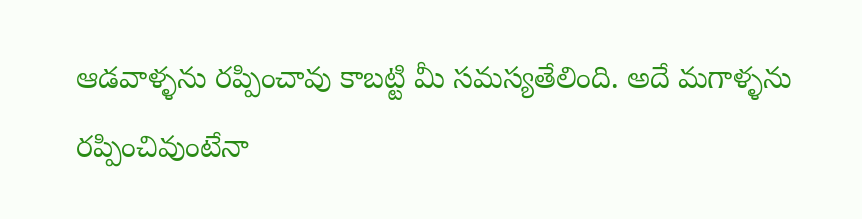ఆడవాళ్ళను రప్పించావు కాబట్టి మీ సమస్యతేలింది. అదే మగాళ్ళను రప్పించివుంటేనా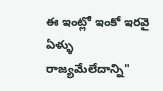ఈ ఇంట్లో ఇంకో ఇరవై ఏళ్ళు రాజ్యమేలేదాన్ని"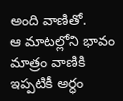అంది వాణితో.
ఆ మాటల్లోని భావం మాత్రం వాణికి ఇప్పటికీ అర్ధం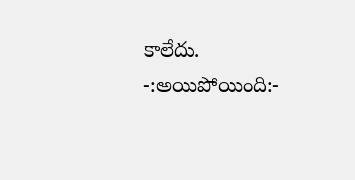కాలేదు.
-:అయిపోయింది:-